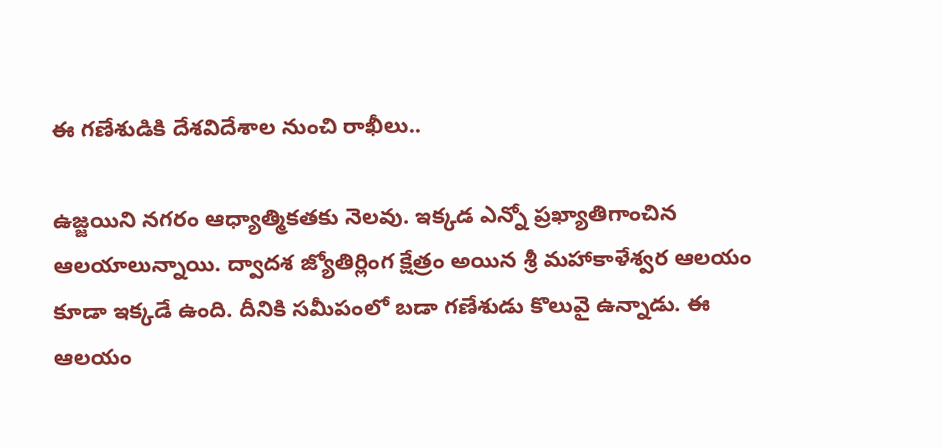ఈ గణేశుడికి దేశవిదేశాల నుంచి రాఖీలు..

ఉజ్జయిని నగరం ఆధ్యాత్మికతకు నెలవు. ఇక్కడ ఎన్నో ప్రఖ్యాతిగాంచిన ఆలయాలున్నాయి. ద్వాదశ జ్యోతిర్లింగ క్షేత్రం అయిన శ్రీ మహాకాళేశ్వర ఆలయం కూడా ఇక్కడే ఉంది. దీనికి సమీపంలో బడా గణేశుడు కొలువై ఉన్నాడు. ఈ ఆలయం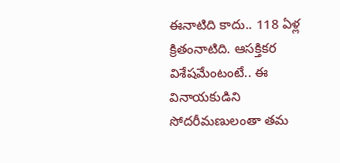ఈనాటిది కాదు.. 118 ఏళ్ల క్రితంనాటిది. ఆసక్తికర విశేషమేంటంటే.. ఈ వినాయకుడిని సోదరీమణులంతా తమ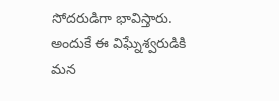సోదరుడిగా భావిస్తారు. అందుకే ఈ విఘ్నేశ్వరుడికి మన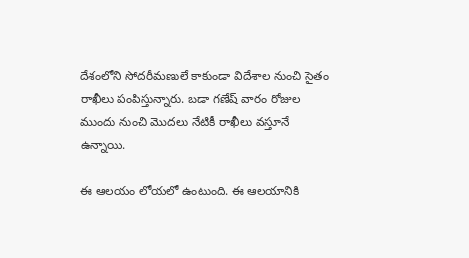దేశంలోని సోదరీమణులే కాకుండా విదేశాల నుంచి సైతం రాఖీలు పంపిస్తున్నారు. బడా గణేష్ వారం రోజుల ముందు నుంచి మొదలు నేటికీ రాఖీలు వస్తూనే ఉన్నాయి.

ఈ ఆలయం లోయలో ఉంటుంది. ఈ ఆలయానికి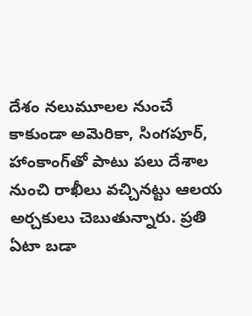దేశం నలుమూలల నుంచే కాకుండా అమెరికా, సింగపూర్, హాంకాంగ్‌తో పాటు పలు దేశాల నుంచి రాఖీలు వచ్చినట్టు ఆలయ అర్చకులు చెబుతున్నారు. ప్రతి ఏటా బడా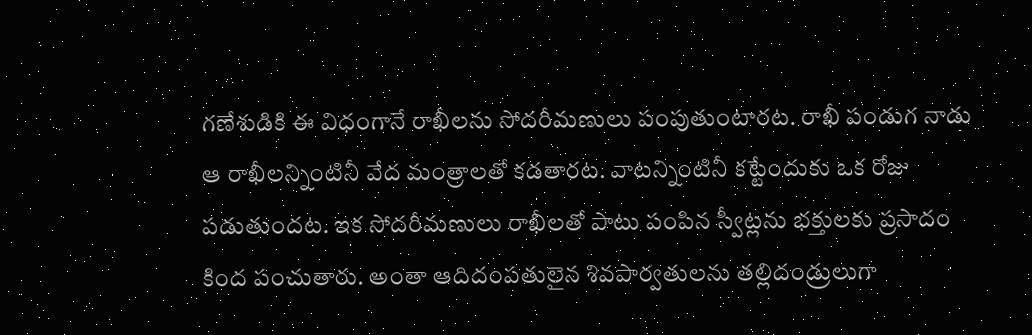గణేశుడికి ఈ విధంగానే రాఖీలను సోదరీమణులు పంపుతుంటారట. రాఖీ పండుగ నాడు ఆ రాఖీలన్నింటినీ వేద మంత్రాలతో కడతారట. వాటన్నింటినీ కట్టేందుకు ఒక రోజు పడుతుందట. ఇక సోదరీమణులు రాఖీలతో పాటు పంపిన స్వీట్లను భక్తులకు ప్రసాదం కింద పంచుతారు. అంతా ఆదిదంపతులైన శివపార్వతులను తల్లిదండ్రులుగా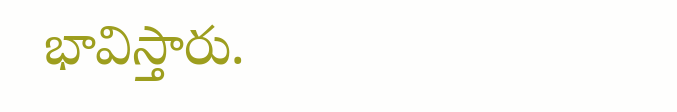భావిస్తారు.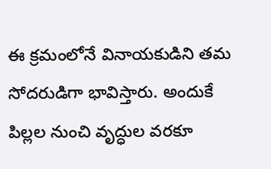ఈ క్రమంలోనే వినాయకుడిని తమ సోదరుడిగా భావిస్తారు. అందుకే పిల్లల నుంచి వృద్ధుల వరకూ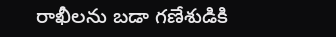రాఖీలను బడా గణేశుడికి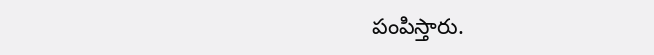పంపిస్తారు.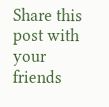Share this post with your friends